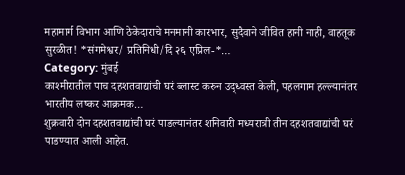महामार्ग विभाग आणि ठेकेदाराचे मनमानी कारभार, सुदैवाने जीवित हानी नाही, वाहतूक सुरळीत! *संगमेश्वर/ प्रतिनिधी/दि २६ एप्रिल-*…
Category: मुंबई
काश्मीरातील पाच दहशतवाद्यांची घरं ब्लास्ट करुन उद्ध्वस्त केली, पहलगाम हल्ल्यानंतर भारतीय लष्कर आक्रमक…
शुक्रवारी दोन दहशतवाद्यांची घरं पाडल्यानंतर शनिवारी मध्यरात्री तीन दहशतवाद्यांची घरं पाडण्यात आली आहेत.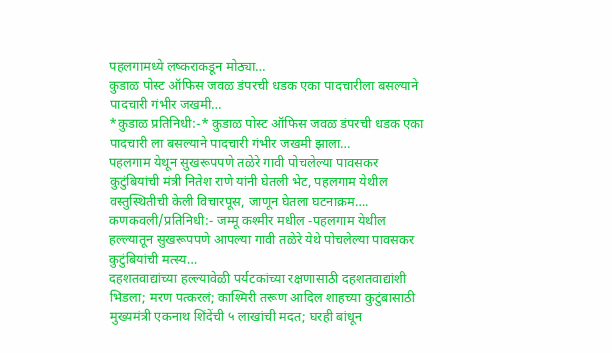पहलगामध्ये लष्कराकडून मोठ्या…
कुडाळ पोस्ट ऑफिस जवळ डंपरची धडक एका पादचारीला बसल्याने पादचारी गंभीर जखमी…
*कुडाळ प्रतिनिधी:-* कुडाळ पोस्ट ऑफिस जवळ डंपरची धडक एका पादचारी ला बसल्याने पादचारी गंभीर जखमी झाला…
पहलगाम येथून सुखरूपपणे तळेरे गावी पोचलेल्या पावसकर कुटुंबियांची मंत्री नितेश राणे यांनी घेतली भेट, पहलगाम येथील वस्तुस्थितीची केली विचारपूस, जाणून घेतला घटनाक्रम….
कणकवली/प्रतिनिधी:- जम्मू कश्मीर मधील -पहलगाम येथील हल्ल्यातून सुखरूपपणे आपल्या गावी तळेरे येथे पोचलेल्या पावसकर कुटुंबियांची मत्स्य…
दहशतवाद्यांच्या हल्ल्यावेळी पर्यटकांच्या रक्षणासाठी दहशतवाद्यांशी भिडला; मरण पत्करलं; काश्मिरी तरूण आदिल शाहच्या कुटुंबासाठी मुख्यमंत्री एकनाथ शिंदेंची ५ लाखांची मदत; घरही बांधून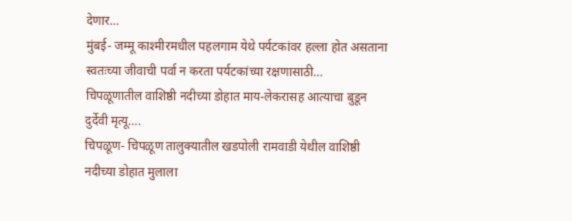देणार…
मुंबई- जम्मू काश्मीरमधील पहलगाम येथे पर्यटकांवर हल्ला होत असताना स्वतःच्या जीवाची पर्वा न करता पर्यटकांच्या रक्षणासाठी…
चिपळूणातील वाशिष्ठी नदीच्या डोहात माय-लेकरासह आत्याचा बुडून दुर्देवी मृत्यू….
चिपळूण- चिपळूण तालुक्यातील खडपोली रामवाडी येथील वाशिष्ठी नदीच्या डोहात मुलाला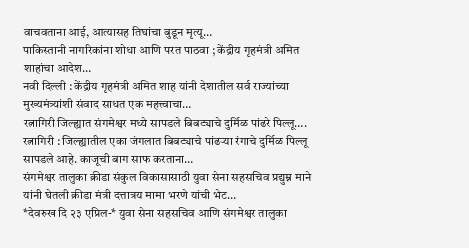वाचवताना आई, आत्यासह तिघांचा बुडून मृत्यू…
पाकिस्तानी नागरिकांना शोधा आणि परत पाठवा ; केंद्रीय गृहमंत्री अमित शाहांचा आदेश…
नवी दिल्ली : केंद्रीय गृहमंत्री अमित शाह यांनी देशातील सर्व राज्यांच्या मुख्यमंत्र्यांशी संवाद साधत एक महत्त्वाचा…
रत्नागिरी जिल्ह्यात संगमेश्वर मध्ये सापडले बिबट्याचे दुर्मिळ पांढरे पिल्लू….
रत्नागिरी : जिल्ह्यातील एका जंगलात बिबट्याचे पांढऱ्या रंगाचे दुर्मिळ पिल्लू सापडले आहे. काजूची बाग साफ करताना…
संगमेश्वर तालुका क्रीडा संकुल विकासासाठी युवा सेना सहसचिव प्रद्युम्न माने यांनी घेतली क्रीडा मंत्री दत्तात्रय मामा भरणे यांची भेट…
*देवरुख दि २३ एप्रिल-* युवा सेना सहसचिव आणि संगमेश्वर तालुका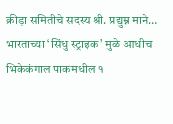क्रीड़ा समितीचे सदस्य श्री. प्रद्युम्न माने…
भारताच्या ‘सिंधु स्ट्राइक’ मुळे आधीच भिकेकंगाल पाकमधील १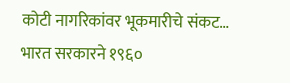कोटी नागरिकांवर भूकमारीचे संकट…
भारत सरकारने १९६०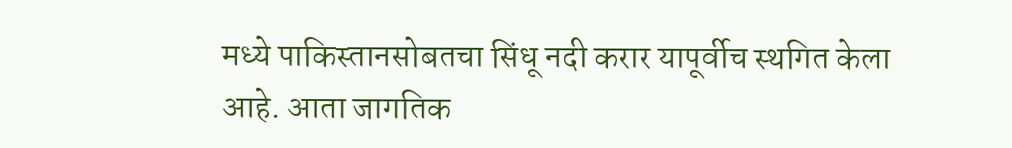मध्ये पाकिस्तानसोबतचा सिंधू नदी करार यापूर्वीच स्थगित केला आहे. आता जागतिक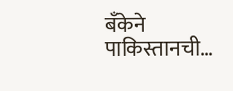बँकेने पाकिस्तानची…